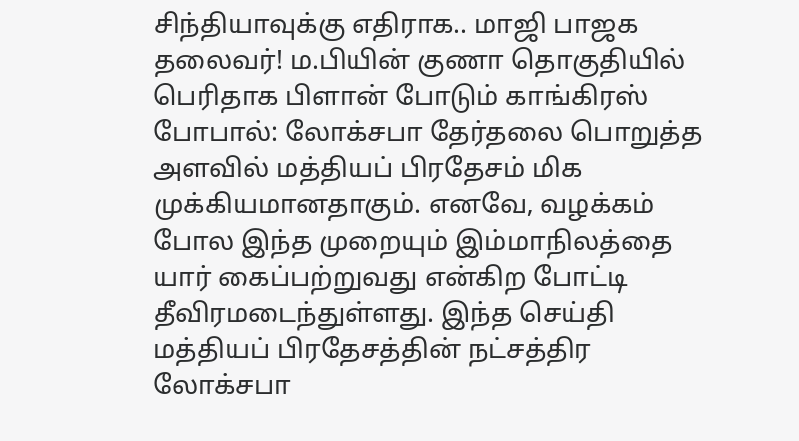சிந்தியாவுக்கு எதிராக.. மாஜி பாஜக தலைவர்! ம.பியின் குணா தொகுதியில் பெரிதாக பிளான் போடும் காங்கிரஸ்
போபால்: லோக்சபா தேர்தலை பொறுத்த அளவில் மத்தியப் பிரதேசம் மிக முக்கியமானதாகும். எனவே, வழக்கம் போல இந்த முறையும் இம்மாநிலத்தை யார் கைப்பற்றுவது என்கிற போட்டி தீவிரமடைந்துள்ளது. இந்த செய்தி மத்தியப் பிரதேசத்தின் நட்சத்திர லோக்சபா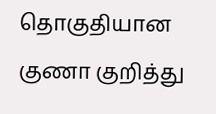தொகுதியான குணா குறித்து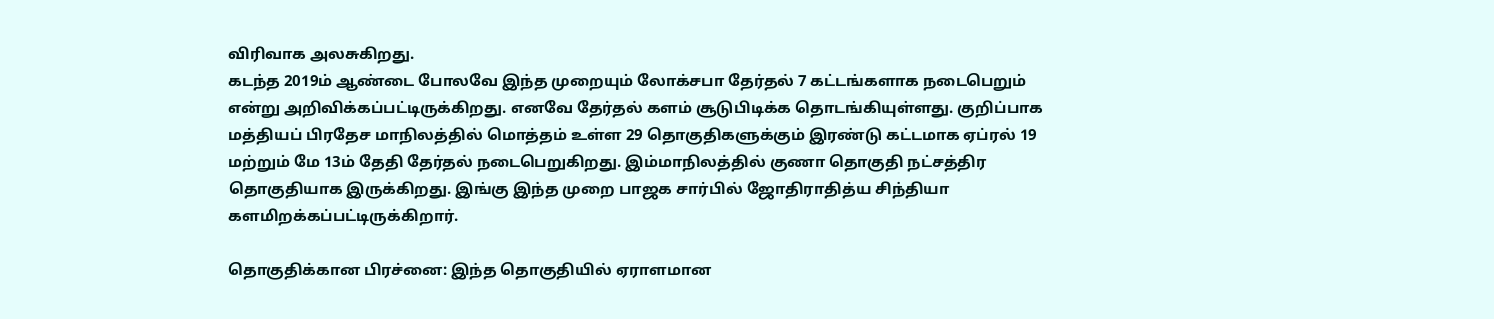விரிவாக அலசுகிறது.
கடந்த 2019ம் ஆண்டை போலவே இந்த முறையும் லோக்சபா தேர்தல் 7 கட்டங்களாக நடைபெறும் என்று அறிவிக்கப்பட்டிருக்கிறது. எனவே தேர்தல் களம் சூடுபிடிக்க தொடங்கியுள்ளது. குறிப்பாக மத்தியப் பிரதேச மாநிலத்தில் மொத்தம் உள்ள 29 தொகுதிகளுக்கும் இரண்டு கட்டமாக ஏப்ரல் 19 மற்றும் மே 13ம் தேதி தேர்தல் நடைபெறுகிறது. இம்மாநிலத்தில் குணா தொகுதி நட்சத்திர தொகுதியாக இருக்கிறது. இங்கு இந்த முறை பாஜக சார்பில் ஜோதிராதித்ய சிந்தியா களமிறக்கப்பட்டிருக்கிறார்.

தொகுதிக்கான பிரச்னை: இந்த தொகுதியில் ஏராளமான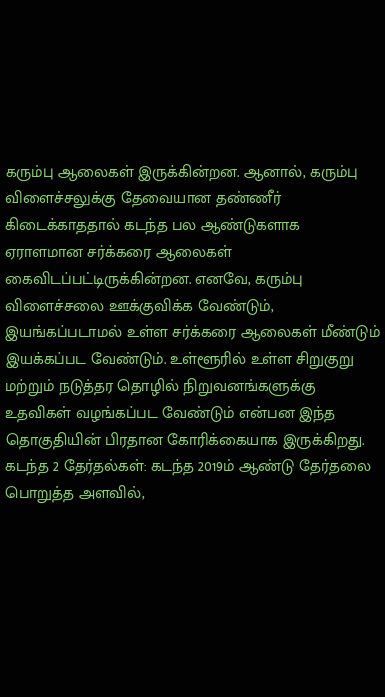கரும்பு ஆலைகள் இருக்கின்றன. ஆனால், கரும்பு விளைச்சலுக்கு தேவையான தண்ணீர் கிடைக்காததால் கடந்த பல ஆண்டுகளாக ஏராளமான சர்க்கரை ஆலைகள் கைவிடப்பட்டிருக்கின்றன. எனவே, கரும்பு விளைச்சலை ஊக்குவிக்க வேண்டும், இயங்கப்படாமல் உள்ள சர்க்கரை ஆலைகள் மீண்டும் இயக்கப்பட வேண்டும். உள்ளூரில் உள்ள சிறுகுறு மற்றும் நடுத்தர தொழில் நிறுவனங்களுக்கு உதவிகள் வழங்கப்பட வேண்டும் என்பன இந்த தொகுதியின் பிரதான கோரிக்கையாக இருக்கிறது.
கடந்த 2 தேர்தல்கள்: கடந்த 2019ம் ஆண்டு தேர்தலை பொறுத்த அளவில்,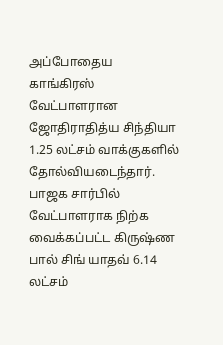அப்போதைய காங்கிரஸ் வேட்பாளரான ஜோதிராதித்ய சிந்தியா 1.25 லட்சம் வாக்குகளில் தோல்வியடைந்தார். பாஜக சார்பில் வேட்பாளராக நிற்க வைக்கப்பட்ட கிருஷ்ண பால் சிங் யாதவ் 6.14 லட்சம்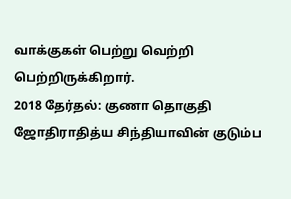வாக்குகள் பெற்று வெற்றி பெற்றிருக்கிறார்.
2018 தேர்தல்: குணா தொகுதி ஜோதிராதித்ய சிந்தியாவின் குடும்ப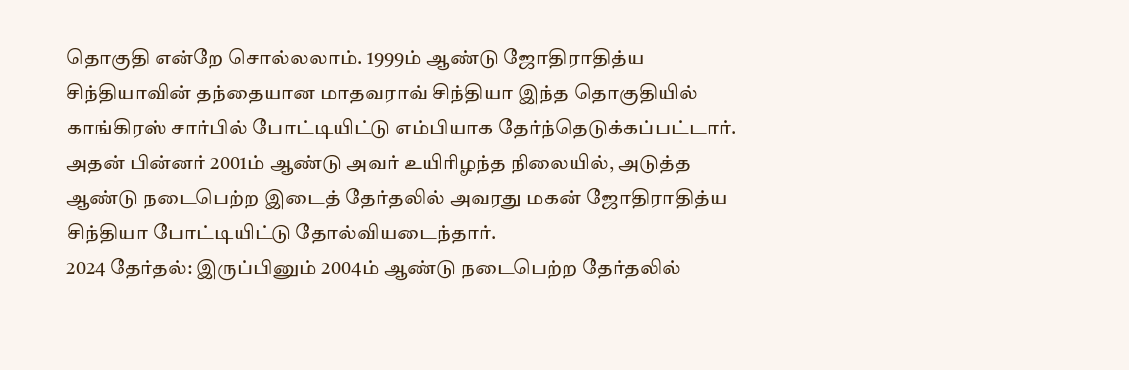தொகுதி என்றே சொல்லலாம். 1999ம் ஆண்டு ஜோதிராதித்ய சிந்தியாவின் தந்தையான மாதவராவ் சிந்தியா இந்த தொகுதியில் காங்கிரஸ் சார்பில் போட்டியிட்டு எம்பியாக தேர்ந்தெடுக்கப்பட்டார். அதன் பின்னர் 2001ம் ஆண்டு அவர் உயிரிழந்த நிலையில், அடுத்த ஆண்டு நடைபெற்ற இடைத் தேர்தலில் அவரது மகன் ஜோதிராதித்ய சிந்தியா போட்டியிட்டு தோல்வியடைந்தார்.
2024 தேர்தல்: இருப்பினும் 2004ம் ஆண்டு நடைபெற்ற தேர்தலில்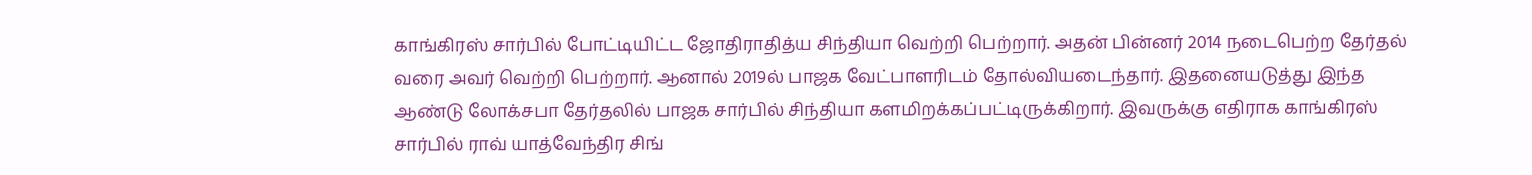காங்கிரஸ் சார்பில் போட்டியிட்ட ஜோதிராதித்ய சிந்தியா வெற்றி பெற்றார். அதன் பின்னர் 2014 நடைபெற்ற தேர்தல் வரை அவர் வெற்றி பெற்றார். ஆனால் 2019ல் பாஜக வேட்பாளரிடம் தோல்வியடைந்தார். இதனையடுத்து இந்த ஆண்டு லோக்சபா தேர்தலில் பாஜக சார்பில் சிந்தியா களமிறக்கப்பட்டிருக்கிறார். இவருக்கு எதிராக காங்கிரஸ் சார்பில் ராவ் யாத்வேந்திர சிங்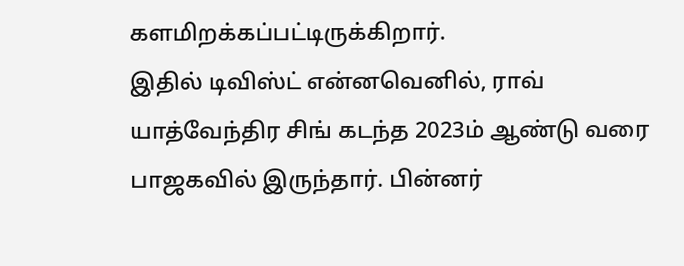களமிறக்கப்பட்டிருக்கிறார்.
இதில் டிவிஸ்ட் என்னவெனில், ராவ் யாத்வேந்திர சிங் கடந்த 2023ம் ஆண்டு வரை பாஜகவில் இருந்தார். பின்னர்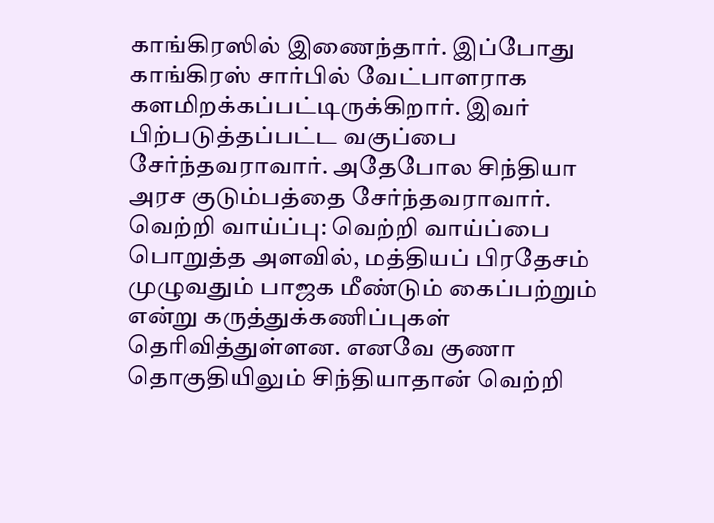காங்கிரஸில் இணைந்தார். இப்போது காங்கிரஸ் சார்பில் வேட்பாளராக களமிறக்கப்பட்டிருக்கிறார். இவர் பிற்படுத்தப்பட்ட வகுப்பை சேர்ந்தவராவார். அதேபோல சிந்தியா அரச குடும்பத்தை சேர்ந்தவராவார்.
வெற்றி வாய்ப்பு: வெற்றி வாய்ப்பை பொறுத்த அளவில், மத்தியப் பிரதேசம் முழுவதும் பாஜக மீண்டும் கைப்பற்றும் என்று கருத்துக்கணிப்புகள் தெரிவித்துள்ளன. எனவே குணா தொகுதியிலும் சிந்தியாதான் வெற்றி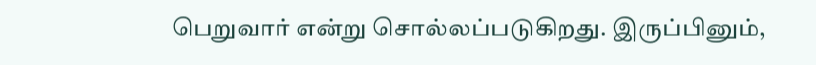பெறுவார் என்று சொல்லப்படுகிறது. இருப்பினும்,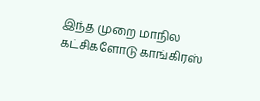இந்த முறை மாநில கட்சிகளோடு காங்கிரஸ்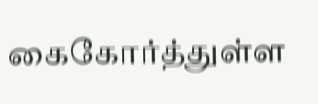கைகோர்த்துள்ள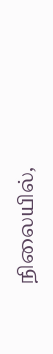நிலையில்,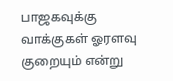பாஜகவுக்கு வாக்குகள் ஓரளவு குறையும் என்று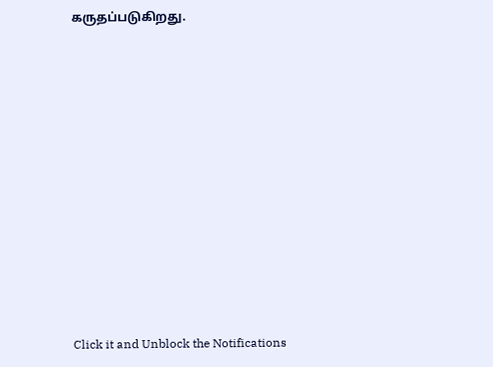கருதப்படுகிறது.












Click it and Unblock the Notifications